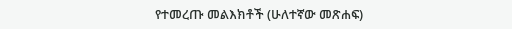የተመረጡ መልእክቶች (ሁለተኛው መጽሐፍ)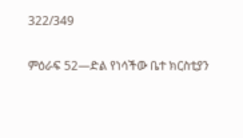322/349

ምዕራፍ 52—ድል የነሳችው ቤተ ክርስቲያን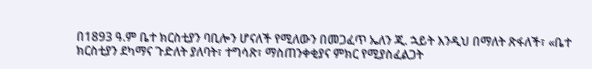በ1893 ዓ.ም ቤተ ክርስቲያን ባቢሎን ሆናለች የሚለውን በመጋፈጥ ኤለን ጂ. ኋይት እንዲህ በማለት ጽፋለች፣ «ቤተ ክርስቲያን ደካማና ጉድለት ያለባት፣ ተግሳጽ፣ ማስጠንቀቂያና ምክር የሚያስፈልጋት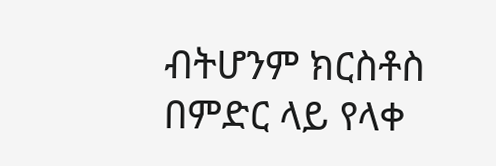ብትሆንም ክርስቶስ በምድር ላይ የላቀ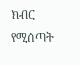ክብር የሚሰጣት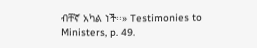ብቸኛ አካል ነች፡፡» Testimonies to Ministers, p. 49.